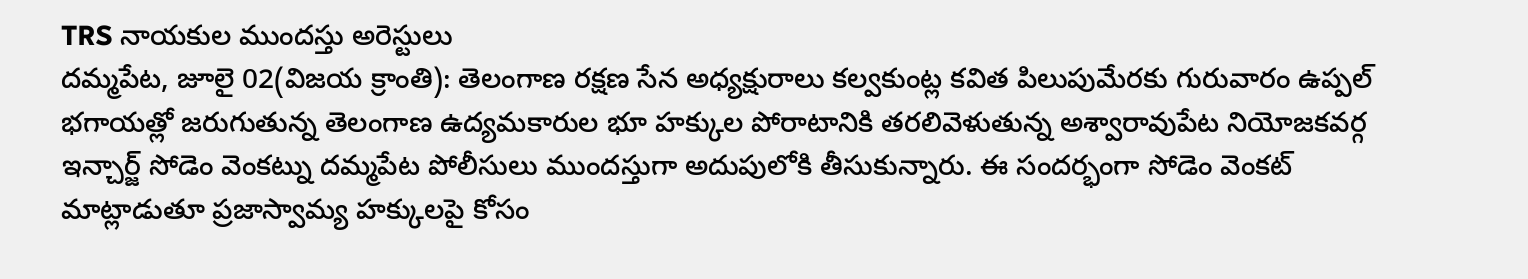TRS నాయకుల ముందస్తు అరెస్టులు
దమ్మపేట, జూలై 02(విజయ క్రాంతి): తెలంగాణ రక్షణ సేన అధ్యక్షురాలు కల్వకుంట్ల కవిత పిలుపుమేరకు గురువారం ఉప్పల్ భగాయత్లో జరుగుతున్న తెలంగాణ ఉద్యమకారుల భూ హక్కుల పోరాటానికి తరలివెళుతున్న అశ్వారావుపేట నియోజకవర్గ ఇన్చార్జ్ సోడెం వెంకట్ను దమ్మపేట పోలీసులు ముందస్తుగా అదుపులోకి తీసుకున్నారు. ఈ సందర్భంగా సోడెం వెంకట్ మాట్లాడుతూ ప్రజాస్వామ్య హక్కులపై కోసం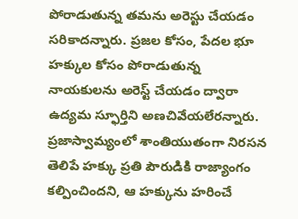పోరాడుతున్న తమను అరెస్టు చేయడం సరికాదన్నారు. ప్రజల కోసం, పేదల భూ హక్కుల కోసం పోరాడుతున్న నాయకులను అరెస్ట్ చేయడం ద్వారా ఉద్యమ స్ఫూర్తిని అణచివేయలేరన్నారు.
ప్రజాస్వామ్యంలో శాంతియుతంగా నిరసన తెలిపే హక్కు ప్రతి పౌరుడికి రాజ్యాంగం కల్పించిందని, ఆ హక్కును హరించే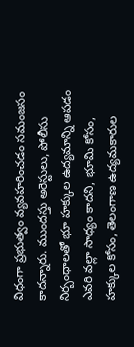విధంగా ప్రభుత్వం వ్యవహరించడం సమంజసం కాదన్నారు. ముందస్తు అరెస్టులు, పోలీసు నిర్బంధాలతో భూ హక్కుల ఉద్యమాన్ని ఆపడం ఎవరి వల్లా సాధ్యం కాదని, భూమి కోసం, హక్కుల కోసం, తెలంగాణ ఉద్యమకారుల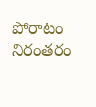పోరాటం నిరంతరం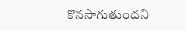కొనసాగుతుందని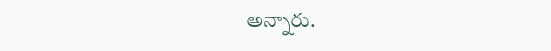అన్నారు.